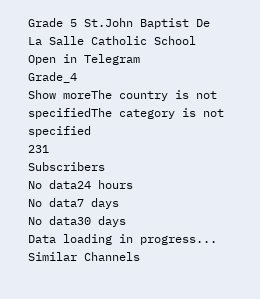Grade 5 St.John Baptist De La Salle Catholic School
Open in Telegram
Grade_4
Show moreThe country is not specifiedThe category is not specified
231
Subscribers
No data24 hours
No data7 days
No data30 days
Data loading in progress...
Similar Channels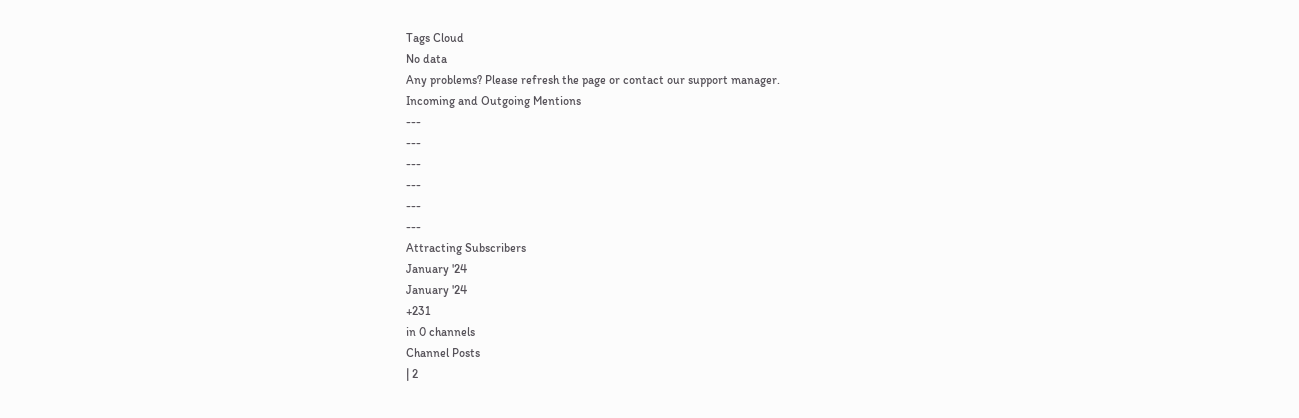Tags Cloud
No data
Any problems? Please refresh the page or contact our support manager.
Incoming and Outgoing Mentions
---
---
---
---
---
---
Attracting Subscribers
January '24
January '24
+231
in 0 channels
Channel Posts
| 2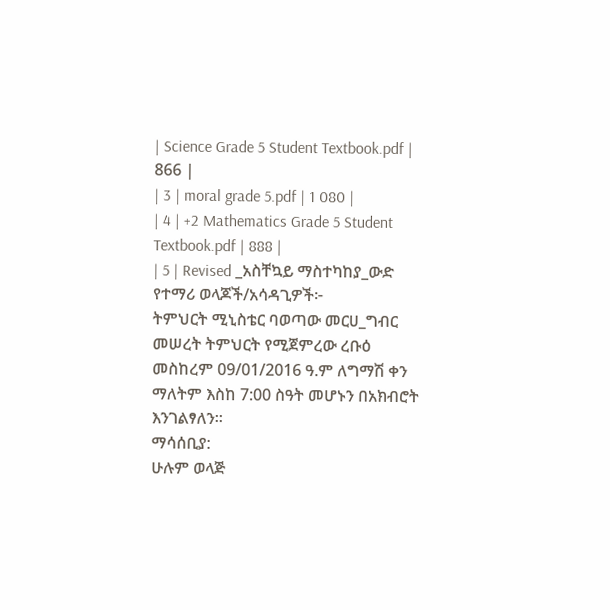| Science Grade 5 Student Textbook.pdf | 866 |
| 3 | moral grade 5.pdf | 1 080 |
| 4 | +2 Mathematics Grade 5 Student Textbook.pdf | 888 |
| 5 | Revised _አስቸኳይ ማስተካከያ_ውድ የተማሪ ወላጆች/አሳዳጊዎች፦
ትምህርት ሚኒስቴር ባወጣው መርሀ_ግብር መሠረት ትምህርት የሚጀምረው ረቡዕ መስከረም 09/01/2016 ዓ.ም ለግማሽ ቀን ማለትም እስከ 7:00 ስዓት መሆኑን በአክብሮት እንገልፃለን።
ማሳሰቢያ:
ሁሉም ወላጅ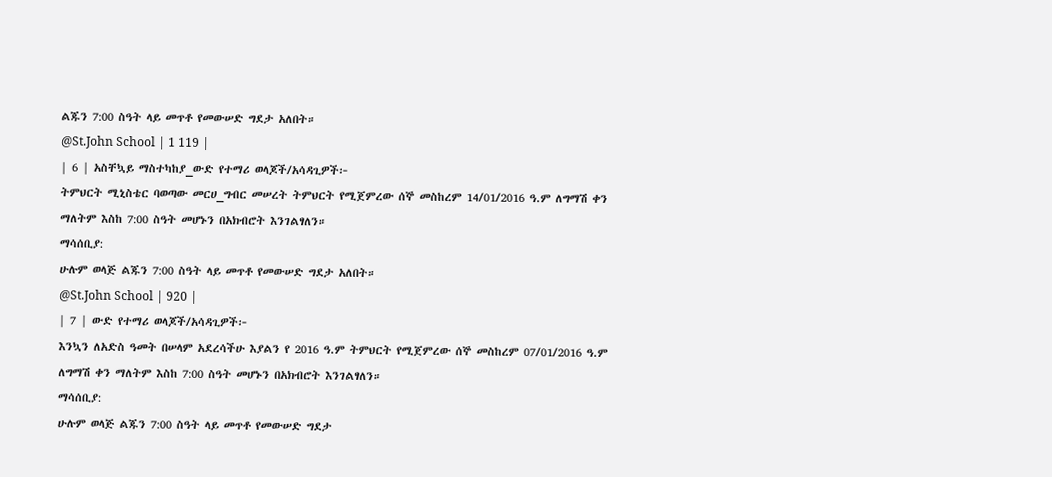ልጁን 7:00 ስዓት ላይ መጥቶ የመውሠድ ግደታ አለበት።
@St.John School | 1 119 |
| 6 | አስቸኳይ ማስተካከያ_ውድ የተማሪ ወላጆች/አሳዳጊዎች፦
ትምህርት ሚኒስቴር ባወጣው መርሀ_ግብር መሠረት ትምህርት የሚጀምረው ሰኞ መስከረም 14/01/2016 ዓ.ም ለግማሽ ቀን ማለትም እስከ 7:00 ስዓት መሆኑን በአክብሮት እንገልፃለን።
ማሳሰቢያ:
ሁሉም ወላጅ ልጁን 7:00 ስዓት ላይ መጥቶ የመውሠድ ግደታ አለበት።
@St.John School | 920 |
| 7 | ውድ የተማሪ ወላጆች/አሳዳጊዎች፦
እንኳን ለአድስ ዓመት በሠላም አደረሳችሁ እያልን የ 2016 ዓ.ም ትምህርት የሚጀምረው ሰኞ መስከረም 07/01/2016 ዓ.ም ለግማሽ ቀን ማለትም እስከ 7:00 ስዓት መሆኑን በአክብሮት እንገልፃለን።
ማሳሰቢያ:
ሁሉም ወላጅ ልጁን 7:00 ስዓት ላይ መጥቶ የመውሠድ ግደታ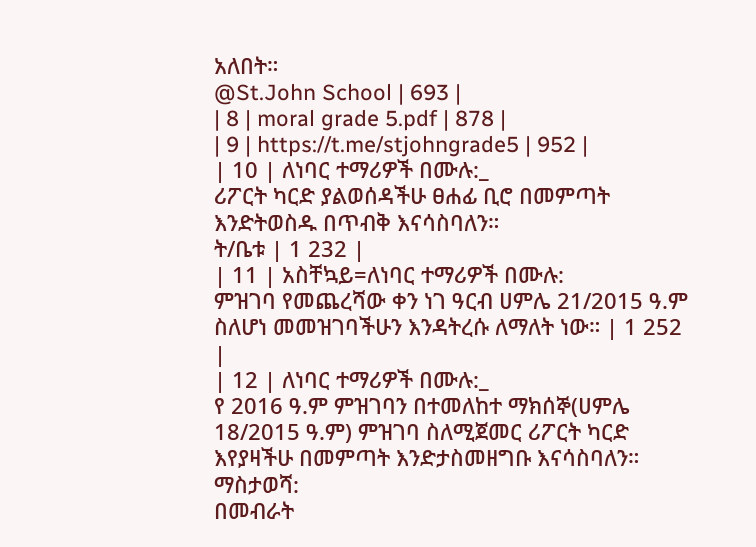አለበት።
@St.John School | 693 |
| 8 | moral grade 5.pdf | 878 |
| 9 | https://t.me/stjohngrade5 | 952 |
| 10 | ለነባር ተማሪዎች በሙሉ:_
ሪፖርት ካርድ ያልወሰዳችሁ ፀሐፊ ቢሮ በመምጣት እንድትወስዱ በጥብቅ እናሳስባለን።
ት/ቤቱ | 1 232 |
| 11 | አስቸኳይ=ለነባር ተማሪዎች በሙሉ:
ምዝገባ የመጨረሻው ቀን ነገ ዓርብ ሀምሌ 21/2015 ዓ.ም ስለሆነ መመዝገባችሁን እንዳትረሱ ለማለት ነው። | 1 252 |
| 12 | ለነባር ተማሪዎች በሙሉ:_
የ 2016 ዓ.ም ምዝገባን በተመለከተ ማክሰኞ(ሀምሌ 18/2015 ዓ.ም) ምዝገባ ስለሚጀመር ሪፖርት ካርድ እየያዛችሁ በመምጣት እንድታስመዘግቡ እናሳስባለን።
ማስታወሻ:
በመብራት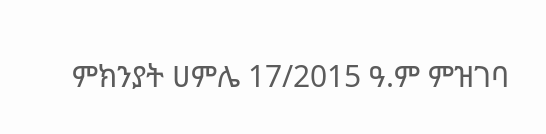ምክንያት ሀምሌ 17/2015 ዓ.ም ምዝገባ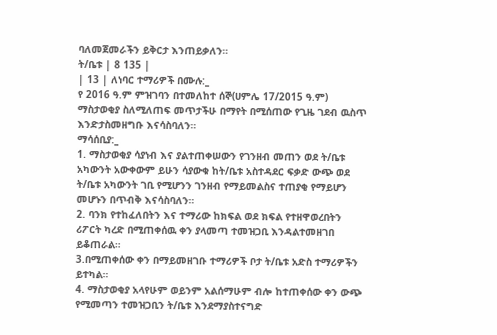ባለመጀመራችን ይቅርታ እንጠይቃለን።
ት/ቤቱ | 8 135 |
| 13 | ለነባር ተማሪዎች በሙሉ:_
የ 2016 ዓ.ም ምዝገባን በተመለከተ ሰኞ(ሀምሌ 17/2015 ዓ.ም) ማስታወቂያ ስለሚለጠፍ መጥታችሁ በማየት በሚሰጠው የጊዜ ገደብ ዉስጥ እንድታስመዘግቡ እናሳስባለን።
ማሳሰቢያ:_
1. ማስታወቂያ ሳያነብ እና ያልተጠቀሠውን የገንዘብ መጠን ወደ ት/ቤቱ አካውንት አውቀውም ይሁን ሳያውቁ ከት/ቤቱ አስተዳደር ፍቃድ ውጭ ወደ ት/ቤቱ አካውንት ገቢ የሚሆንን ገንዘብ የማይመልስና ተጠያቂ የማይሆን መሆኑን በጥብቅ እናሳስባለን።
2. ባንክ የተከፈለበትን እና ተማሪው ከክፍል ወደ ክፍል የተዘዋወረበትን ሪፖርት ካረድ በሚጠቀሰዉ ቀን ያላመጣ ተመዝጋቢ እንዳልተመዘገበ ይቆጠራል።
3.በሚጠቀሰው ቀን በማይመዘገቡ ተማሪዎች ቦታ ት/ቤቱ አድስ ተማሪዎችን ይተካል።
4. ማስታወቂያ አላየሁም ወይንም አልሰማሁም ብሎ ከተጠቀሰው ቀን ውጭ የሚመጣን ተመዝጋቢን ት/ቤቱ እንደማያስተናግድ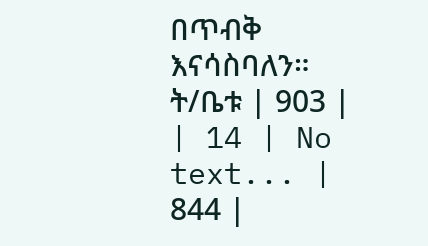በጥብቅ እናሳስባለን።
ት/ቤቱ | 903 |
| 14 | No text... | 844 |